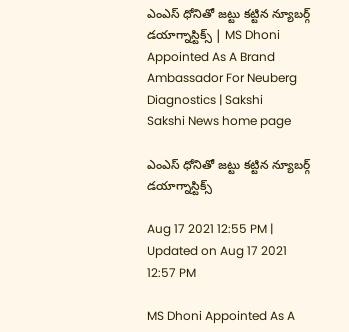ఎంఎస్‌ ధోనితో జట్టు కట్టిన న్యూబర్గ్‌ డయాగ్నాస్టిక్స్ | MS Dhoni Appointed As A Brand Ambassador For Neuberg Diagnostics | Sakshi
Sakshi News home page

ఎంఎస్‌ ధోనితో జట్టు కట్టిన న్యూబర్గ్‌ డయాగ్నాస్టిక్స్

Aug 17 2021 12:55 PM | Updated on Aug 17 2021 12:57 PM

MS Dhoni Appointed As A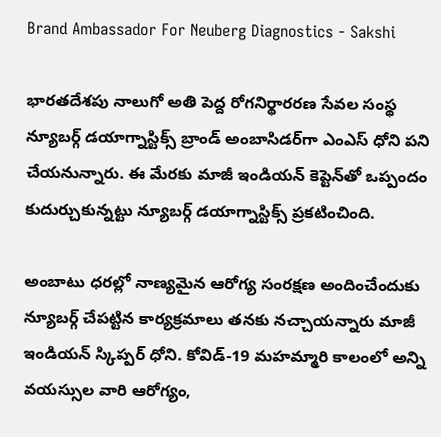Brand Ambassador For Neuberg Diagnostics - Sakshi

భారతదేశపు నాలుగో అతి పెద్ద రోగనిర్థారరణ సేవల సంస్థ న్యూబర్గ్ డయాగ్నాస్టిక్స్‌ బ్రాండ్‌ అంబాసిడర్‌గా ఎంఎస్‌ ధోని పని చేయనున్నారు. ఈ మేరకు మాజీ ఇండియన్‌ కెప్టెన్‌తో ఒప్పందం కుదుర్చుకున్నట్టు న్యూబర్గ్ డయాగ్నాస్టిక్స్‌ ప్రకటించింది.

అంబాటు ధరల్లో నాణ్యమైన ఆరోగ్య సంరక్షణ అందించేందుకు న్యూబర్గ్‌ చేపట్టిన కార్యక్రమాలు తనకు నచ్చాయన్నారు మాజీ ఇండియన్‌ స్కిప్పర్‌ ధోని. కోవిడ్‌-19 మహమ్మారి కాలంలో అన్ని వయస్సుల వారి ఆరోగ్యం,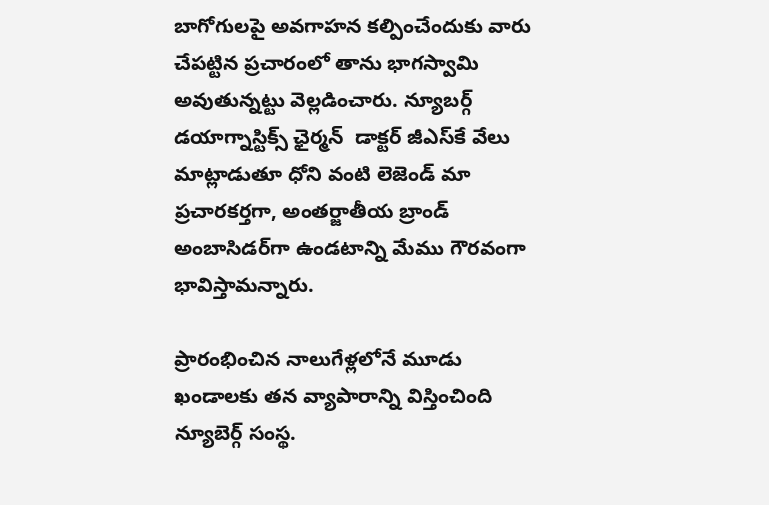బాగోగులపై అవగాహన కల్పించేందుకు వారు చేపట్టిన ప్రచారంలో తాను భాగస్వామి అవుతున్నట్టు వెల్లడించారు. న్యూబర్గ్‌ డయాగ్నాస్టిక్స్ ఛైర్మన్‌  డాక్టర్‌ జీఎస్‌కే వేలు మాట్లాడుతూ ధోని వంటి లెజెండ్‌ మా ప్రచారకర్తగా, అంతర్జాతీయ బ్రాండ్‌ అంబాసిడర్‌గా ఉండటాన్ని మేము గౌరవంగా భావిస్తామన్నారు.

ప్రారంభించిన నాలుగేళ్లలోనే మూడు ఖండాలకు తన వ్యాపారాన్ని విస్తించింది న్యూబెర్గ్‌ సంస్థ.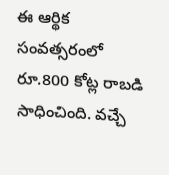ఈ ఆర్థిక సంవత్సరంలో రూ.800 కోట్ల రాబడి సాధించింది. వచ్చే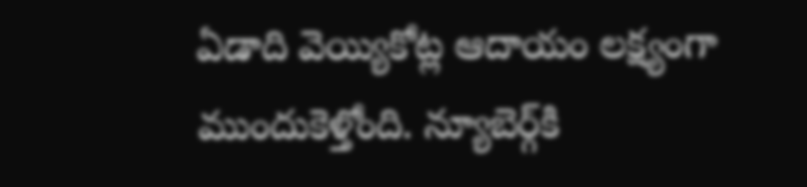ఏడాది వెయ్యికోట్ల ఆదాయం లక్ష్యంగా ముందుకెళ్తోంది. న్యూబెర్గ్‌కి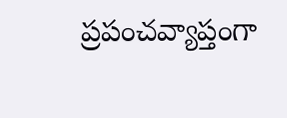ప్రపంచవ్యాప్తంగా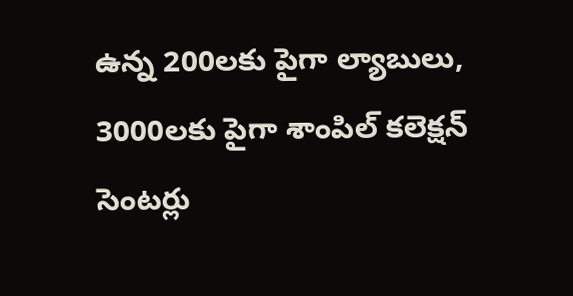ఉన్న 200లకు పైగా ల్యాబులు, 3000లకు పైగా శాంపిల్‌ కలెక్షన్‌ సెంటర్లు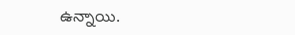ఉన్నాయి.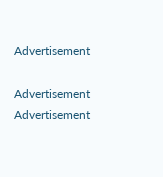Advertisement

Advertisement
Advertisement